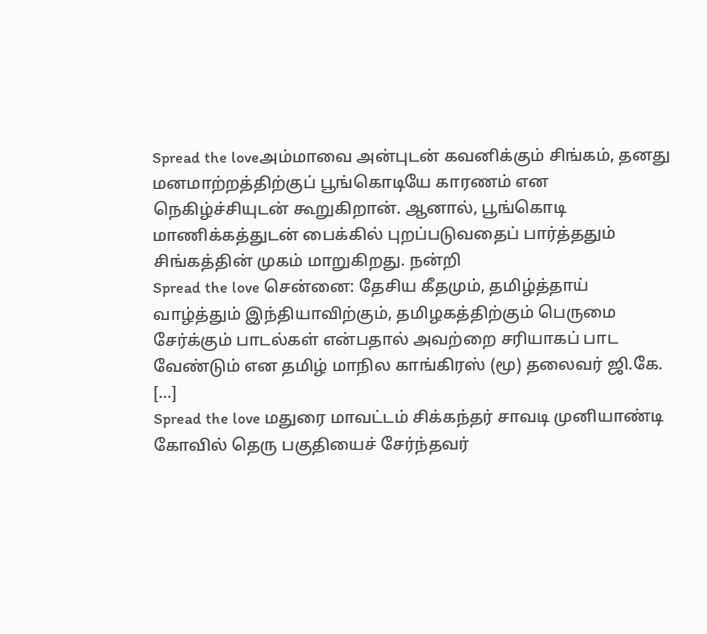Spread the loveஅம்மாவை அன்புடன் கவனிக்கும் சிங்கம், தனது மனமாற்றத்திற்குப் பூங்கொடியே காரணம் என நெகிழ்ச்சியுடன் கூறுகிறான். ஆனால், பூங்கொடி மாணிக்கத்துடன் பைக்கில் புறப்படுவதைப் பார்த்ததும் சிங்கத்தின் முகம் மாறுகிறது. நன்றி
Spread the love சென்னை: தேசிய கீதமும், தமிழ்த்தாய் வாழ்த்தும் இந்தியாவிற்கும், தமிழகத்திற்கும் பெருமை சேர்க்கும் பாடல்கள் என்பதால் அவற்றை சரியாகப் பாட வேண்டும் என தமிழ் மாநில காங்கிரஸ் (மூ) தலைவர் ஜி.கே. […]
Spread the love மதுரை மாவட்டம் சிக்கந்தர் சாவடி முனியாண்டி கோவில் தெரு பகுதியைச் சேர்ந்தவர்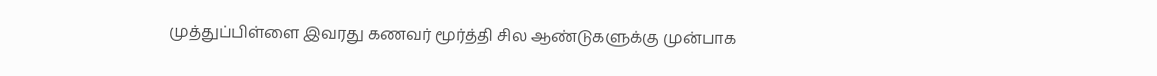முத்துப்பிள்ளை இவரது கணவர் மூர்த்தி சில ஆண்டுகளுக்கு முன்பாக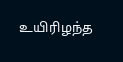உயிரிழந்த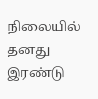நிலையில் தனது இரண்டு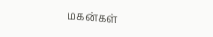மகன்கள்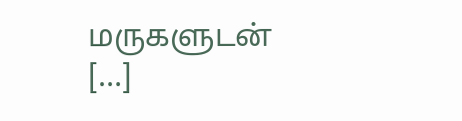மருகளுடன் […]